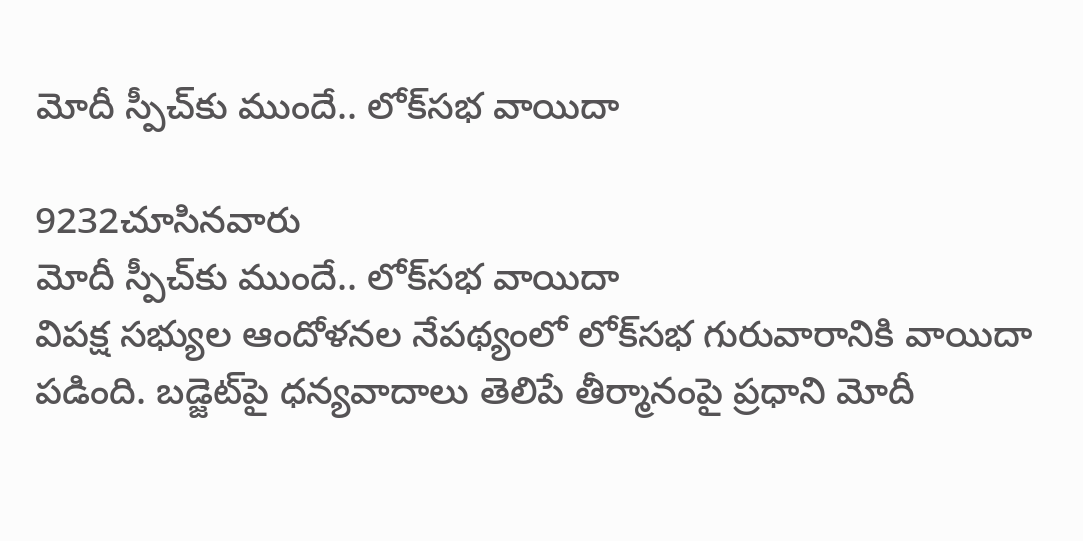మోదీ స్పీచ్‌కు ముందే.. లోక్‌సభ వాయిదా

9232చూసినవారు
మోదీ స్పీచ్‌కు ముందే.. లోక్‌సభ వాయిదా
విపక్ష సభ్యుల ఆందోళనల నేపథ్యంలో లోక్‌సభ గురువారానికి వాయిదా పడింది. బడ్జెట్‌పై ధన్యవాదాలు తెలిపే తీర్మానంపై ప్రధాని మోదీ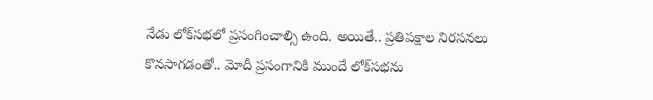నేడు లోక్‌సభలో ప్రసంగించాల్సి ఉంది. అయితే.. ప్రతిపక్షాల నిరసనలు కొనసాగడంతో.. మోదీ ప్రసంగానికి ముందే లోక్‌సభను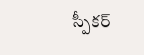స్పీకర్‌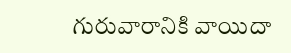గురువారానికి వాయిదా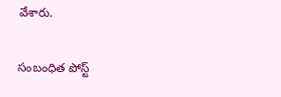వేశారు.

సంబంధిత పోస్ట్